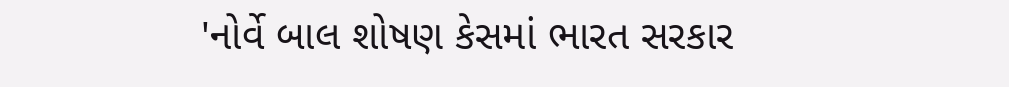'નોર્વે બાલ શોષણ કેસમાં ભારત સરકાર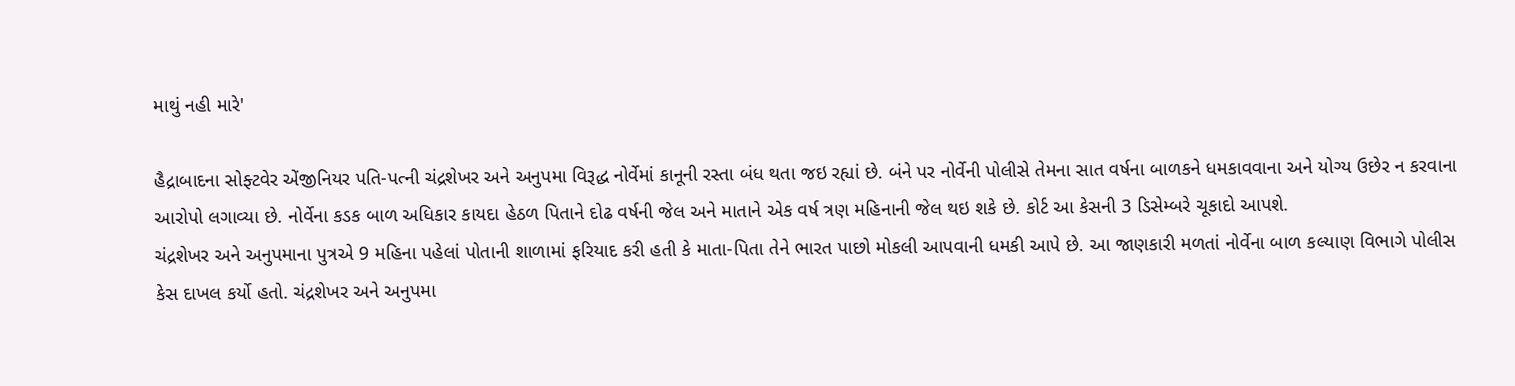માથું નહી મારે'

હૈદ્રાબાદના સોફ્ટવેર એંજીનિયર પતિ-પત્ની ચંદ્રશેખર અને અનુપમા વિરૂદ્ધ નોર્વેમાં કાનૂની રસ્તા બંધ થતા જઇ રહ્યાં છે. બંને પર નોર્વેની પોલીસે તેમના સાત વર્ષના બાળકને ધમકાવવાના અને યોગ્ય ઉછેર ન કરવાના આરોપો લગાવ્યા છે. નોર્વેના કડક બાળ અધિકાર કાયદા હેઠળ પિતાને દોઢ વર્ષની જેલ અને માતાને એક વર્ષ ત્રણ મહિનાની જેલ થઇ શકે છે. કોર્ટ આ કેસની 3 ડિસેમ્બરે ચૂકાદો આપશે.
ચંદ્રશેખર અને અનુપમાના પુત્રએ 9 મહિના પહેલાં પોતાની શાળામાં ફરિયાદ કરી હતી કે માતા-પિતા તેને ભારત પાછો મોકલી આપવાની ધમકી આપે છે. આ જાણકારી મળતાં નોર્વેના બાળ કલ્યાણ વિભાગે પોલીસ કેસ દાખલ કર્યો હતો. ચંદ્રશેખર અને અનુપમા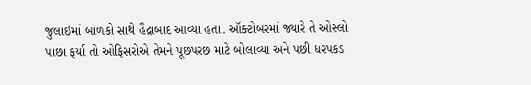જુલાઇમાં બાળકો સાથે હૈદ્રાબાદ આવ્યા હતા. ઑક્ટોબરમાં જ્યારે તે ઓસ્લો પાછા ફર્યા તો ઓફિસરોએ તેમને પૂછપરછ માટે બોલાવ્યા અને પછી ધરપકડ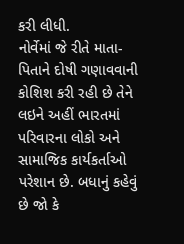કરી લીધી.
નોર્વેમાં જે રીતે માતા-પિતાને દોષી ગણાવવાની કોશિશ કરી રહી છે તેને લઇને અહીં ભારતમાં પરિવારના લોકો અને સામાજિક કાર્યકર્તાઓ પરેશાન છે. બધાનું કહેવું છે જો કે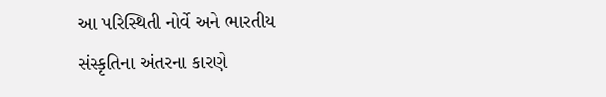આ પરિસ્થિતી નોર્વે અને ભારતીય સંસ્કૃતિના અંતરના કારણે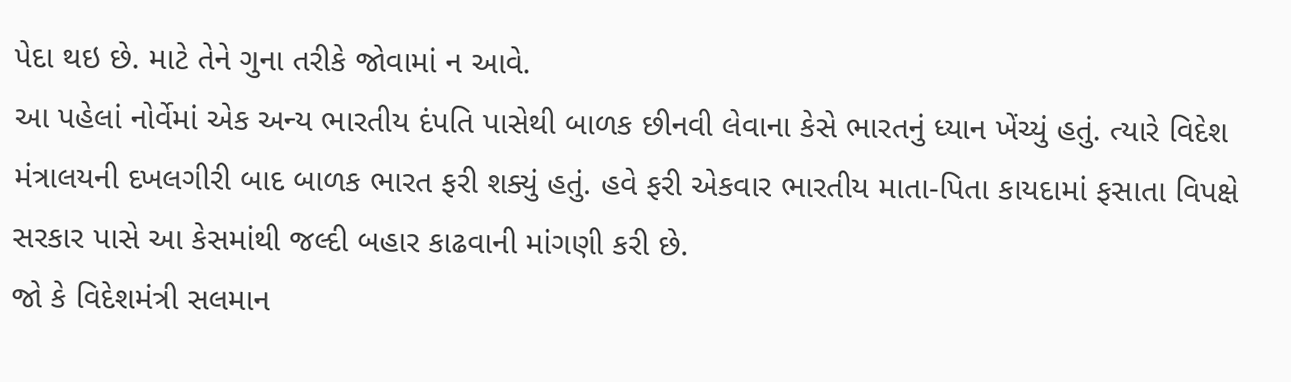પેદા થઇ છે. માટે તેને ગુના તરીકે જોવામાં ન આવે.
આ પહેલાં નોર્વેમાં એક અન્ય ભારતીય દંપતિ પાસેથી બાળક છીનવી લેવાના કેસે ભારતનું ધ્યાન ખેંચ્યું હતું. ત્યારે વિદેશ મંત્રાલયની દખલગીરી બાદ બાળક ભારત ફરી શક્યું હતું. હવે ફરી એકવાર ભારતીય માતા-પિતા કાયદામાં ફસાતા વિપક્ષે સરકાર પાસે આ કેસમાંથી જલ્દી બહાર કાઢવાની માંગણી કરી છે.
જો કે વિદેશમંત્રી સલમાન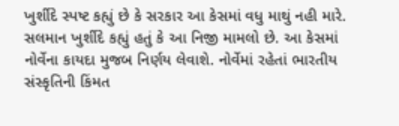ખુર્શીદે સ્પષ્ટ કહ્યું છે કે સરકાર આ કેસમાં વધુ માથું નહી મારે. સલમાન ખુર્શીદે કહ્યું હતું કે આ નિજી મામલો છે. આ કેસમાં નોર્વેના કાયદા મુજબ નિર્ણય લેવાશે. નોર્વેમાં રહેતાં ભારતીય સંસ્કૃતિની કિંમત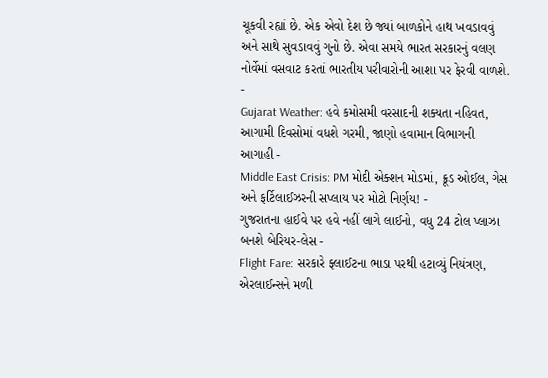ચૂકવી રહ્યાં છે. એક એવો દેશ છે જ્યાં બાળકોને હાથ ખવડાવવું અને સાથે સુવડાવવું ગુનો છે. એવા સમયે ભારત સરકારનું વલણ નોર્વેમાં વસવાટ કરતાં ભારતીય પરીવારોની આશા પર ફેરવી વાળશે.
-
Gujarat Weather: હવે કમોસમી વરસાદની શક્યતા નહિવત, આગામી દિવસોમાં વધશે ગરમી, જાણો હવામાન વિભાગની આગાહી -
Middle East Crisis: PM મોદી એક્શન મોડમાં, ક્રૂડ ઓઈલ, ગેસ અને ફર્ટિલાઈઝરની સપ્લાય પર મોટો નિર્ણય! -
ગુજરાતના હાઈવે પર હવે નહીં લાગે લાઈનો, વધુ 24 ટોલ પ્લાઝા બનશે બેરિયર-લેસ -
Flight Fare: સરકારે ફ્લાઈટના ભાડા પરથી હટાવ્યું નિયંત્રણ, એરલાઈન્સને મળી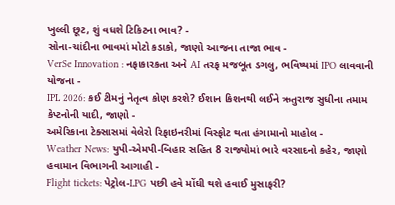ખુલ્લી છૂટ, શું વધશે ટિકિટના ભાવ? -
સોના-ચાંદીના ભાવમાં મોટો કડાકો, જાણો આજના તાજા ભાવ -
VerSe Innovation : નફાકારકતા અને AI તરફ મજબૂત ડગલુ, ભવિષ્યમાં IPO લાવવાની યોજના -
IPL 2026: કઈ ટીમનું નેતૃત્વ કોણ કરશે? ઈશાન કિશનથી લઈને ઋતુરાજ સુધીના તમામ કેપ્ટનોની યાદી, જાણો -
અમેરિકાના ટેક્સાસમાં વેલેરો રિફાઇનરીમાં વિસ્ફોટ થતા હંગામાનો માહોલ -
Weather News: યુપી-એમપી-બિહાર સહિત 8 રાજ્યોમાં ભારે વરસાદનો કહેર, જાણો હવામાન વિભાગની આગાહી -
Flight tickets: પેટ્રોલ-LPG પછી હવે મોંઘી થશે હવાઈ મુસાફરી?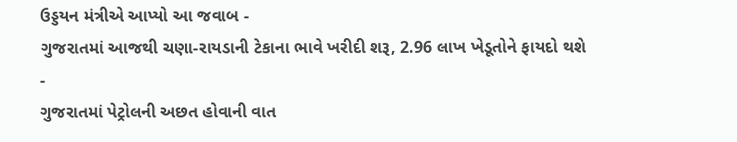ઉડ્ડયન મંત્રીએ આપ્યો આ જવાબ -
ગુજરાતમાં આજથી ચણા-રાયડાની ટેકાના ભાવે ખરીદી શરૂ, 2.96 લાખ ખેડૂતોને ફાયદો થશે -
ગુજરાતમાં પેટ્રોલની અછત હોવાની વાત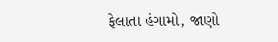ફેલાતા હંગામો, જાણો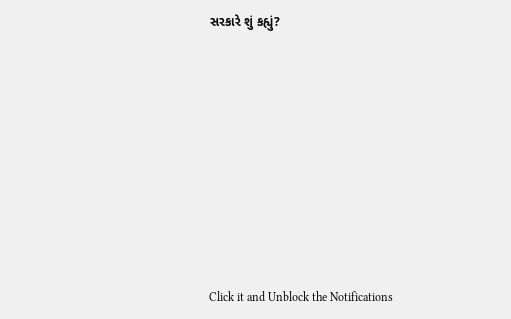સરકારે શું કહ્યું?










Click it and Unblock the Notifications